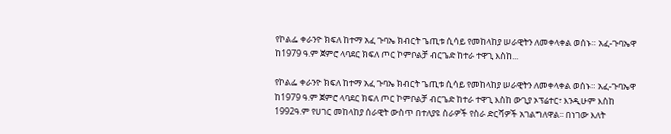የኮልፌ ቀራንዮ ክፍለ ከተማ አፈ ጉባኤ ክብርት ጌጢቱ ሲሳይ የመከላከያ ሠራዊትን ለመቀላቀል ወሰኑ። አፈ-ጉባኤዋ ከ1979 ዓ.ም ጀምሮ ላባደር ክፍለ ጦር ኮምቦልቻ ብርጌድ ከተራ ተዋጊ እስከ...

የኮልፌ ቀራንዮ ክፍለ ከተማ አፈ ጉባኤ ክብርት ጌጢቱ ሲሳይ የመከላከያ ሠራዊትን ለመቀላቀል ወሰኑ። አፈ-ጉባኤዋ ከ1979 ዓ.ም ጀምሮ ላባደር ክፍለ ጦር ኮምቦልቻ ብርጌድ ከተራ ተዋጊ እስከ ውጊያ ኦፕሬተር፣ እንዲሁም እስከ 1992ዓ.ም የሀገር መከላከያ ሰራዊት ውስጥ በተለያዩ ስራዎች የስራ ድርሻዎች አገልግለዋል፡፡ በነገው እለት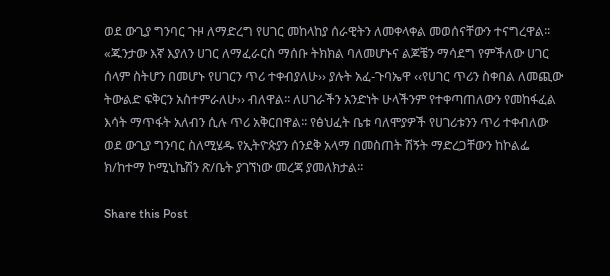ወደ ውጊያ ግንባር ጉዞ ለማድረግ የሀገር መከላከያ ሰራዊትን ለመቀላቀል መወሰናቸውን ተናግረዋል፡፡ «ጁንታው እኛ እያለን ሀገር ለማፈራርስ ማሰቡ ትክክል ባለመሆኑና ልጆቼን ማሳደግ የምችለው ሀገር ሰላም ስትሆን በመሆኑ የሀገርን ጥሪ ተቀብያለሁ›› ያሉት አፈ-ጉባኤዋ ‹‹የሀገር ጥሪን ስቀበል ለመጪው ትውልድ ፍቅርን አስተምራለሁ›› ብለዋል፡፡ ለሀገራችን አንድነት ሁላችንም የተቀጣጠለውን የመከፋፈል እሳት ማጥፋት አለብን ሲሉ ጥሪ አቅርበዋል፡፡ የፅህፈት ቤቱ ባለሞያዎች የሀገሪቱንን ጥሪ ተቀብለው ወደ ውጊያ ግንባር ስለሚሄዱ የኢትዮጵያን ሰንደቅ አላማ በመስጠት ሽኝት ማድረጋቸውን ከኮልፌ ክ/ከተማ ኮሚኒኬሽን ጽ/ቤት ያገኘነው መረጃ ያመለክታል፡፡

Share this Post